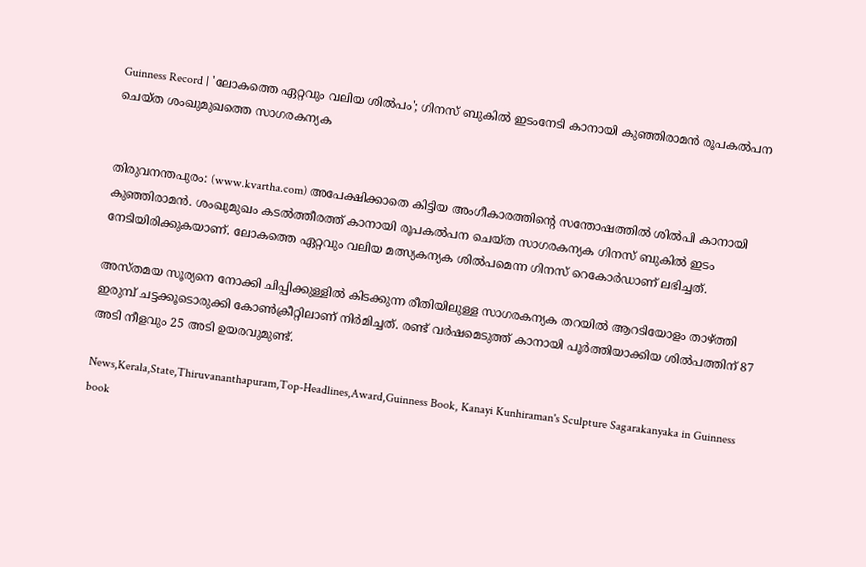Guinness Record | 'ലോകത്തെ ഏറ്റവും വലിയ ശില്‍പം'; ഗിനസ് ബുകില്‍ ഇടംനേടി കാനായി കുഞ്ഞിരാമന്‍ രൂപകല്‍പന ചെയ്ത ശംഖുമുഖത്തെ സാഗരകന്യക


തിരുവനന്തപുരം: (www.kvartha.com) അപേക്ഷിക്കാതെ കിട്ടിയ അംഗീകാരത്തിന്റെ സന്തോഷത്തില്‍ ശില്‍പി കാനായി കുഞ്ഞിരാമന്‍. ശംഖുമുഖം കടല്‍ത്തീരത്ത് കാനായി രൂപകല്‍പന ചെയ്ത സാഗരകന്യക ഗിനസ് ബുകില്‍ ഇടം നേടിയിരിക്കുകയാണ്. ലോകത്തെ ഏറ്റവും വലിയ മത്സ്യകന്യക ശില്‍പമെന്ന ഗിനസ് റെകോര്‍ഡാണ് ലഭിച്ചത്.

അസ്തമയ സൂര്യനെ നോക്കി ചിപ്പിക്കുള്ളില്‍ കിടക്കുന്ന രീതിയിലുള്ള സാഗരകന്യക തറയില്‍ ആറടിയോളം താഴ്ത്തി ഇരുമ്പ് ചട്ടക്കൂടൊരുക്കി കോണ്‍ക്രീറ്റിലാണ് നിര്‍മിച്ചത്. രണ്ട് വര്‍ഷമെടുത്ത് കാനായി പൂര്‍ത്തിയാക്കിയ ശില്‍പത്തിന് 87 അടി നീളവും 25 അടി ഉയരവുമുണ്ട്.

News,Kerala,State,Thiruvananthapuram,Top-Headlines,Award,Guinness Book, Kanayi Kunhiraman's Sculpture Sagarakanyaka in Guinness book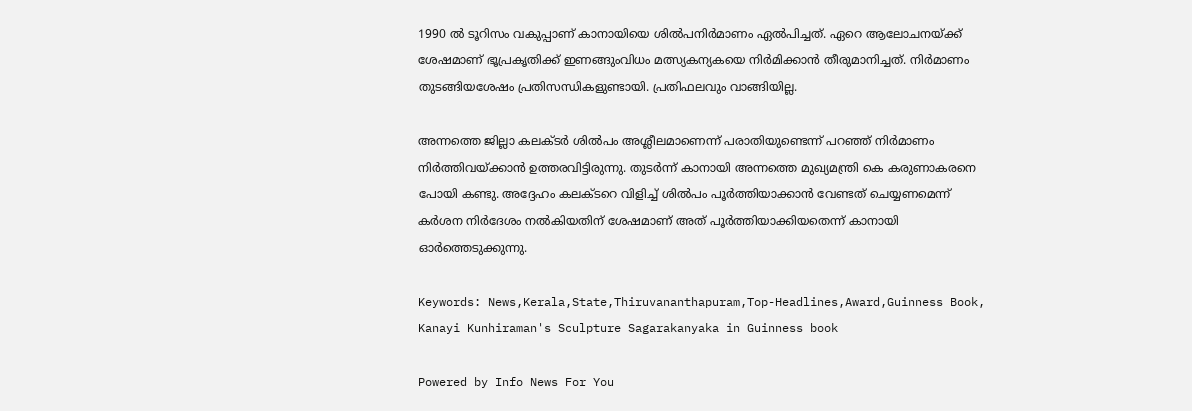1990 ല്‍ ടൂറിസം വകുപ്പാണ് കാനായിയെ ശില്‍പനിര്‍മാണം ഏല്‍പിച്ചത്. ഏറെ ആലോചനയ്ക്ക് ശേഷമാണ് ഭൂപ്രകൃതിക്ക് ഇണങ്ങുംവിധം മത്സ്യകന്യകയെ നിര്‍മിക്കാന്‍ തീരുമാനിച്ചത്. നിര്‍മാണം തുടങ്ങിയശേഷം പ്രതിസന്ധികളുണ്ടായി. പ്രതിഫലവും വാങ്ങിയില്ല.

അന്നത്തെ ജില്ലാ കലക്ടര്‍ ശില്‍പം അശ്ലീലമാണെന്ന് പരാതിയുണ്ടെന്ന് പറഞ്ഞ് നിര്‍മാണം നിര്‍ത്തിവയ്ക്കാന്‍ ഉത്തരവിട്ടിരുന്നു. തുടര്‍ന്ന് കാനായി അന്നത്തെ മുഖ്യമന്ത്രി കെ കരുണാകരനെ പോയി കണ്ടു. അദ്ദേഹം കലക്ടറെ വിളിച്ച് ശില്‍പം പൂര്‍ത്തിയാക്കാന്‍ വേണ്ടത് ചെയ്യണമെന്ന് കര്‍ശന നിര്‍ദേശം നല്‍കിയതിന് ശേഷമാണ് അത് പൂര്‍ത്തിയാക്കിയതെന്ന് കാനായി ഓര്‍ത്തെടുക്കുന്നു.

Keywords: News,Kerala,State,Thiruvananthapuram,Top-Headlines,Award,Guinness Book, Kanayi Kunhiraman's Sculpture Sagarakanyaka in Guinness book

Powered by Info News For You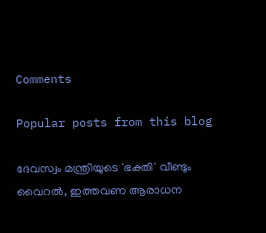Comments

Popular posts from this blog

ദേവസ്വം മന്ത്രിയുടെ 'ഭക്തി' വീണ്ടും വൈറല്‍, ഇത്തവണ ആരാധന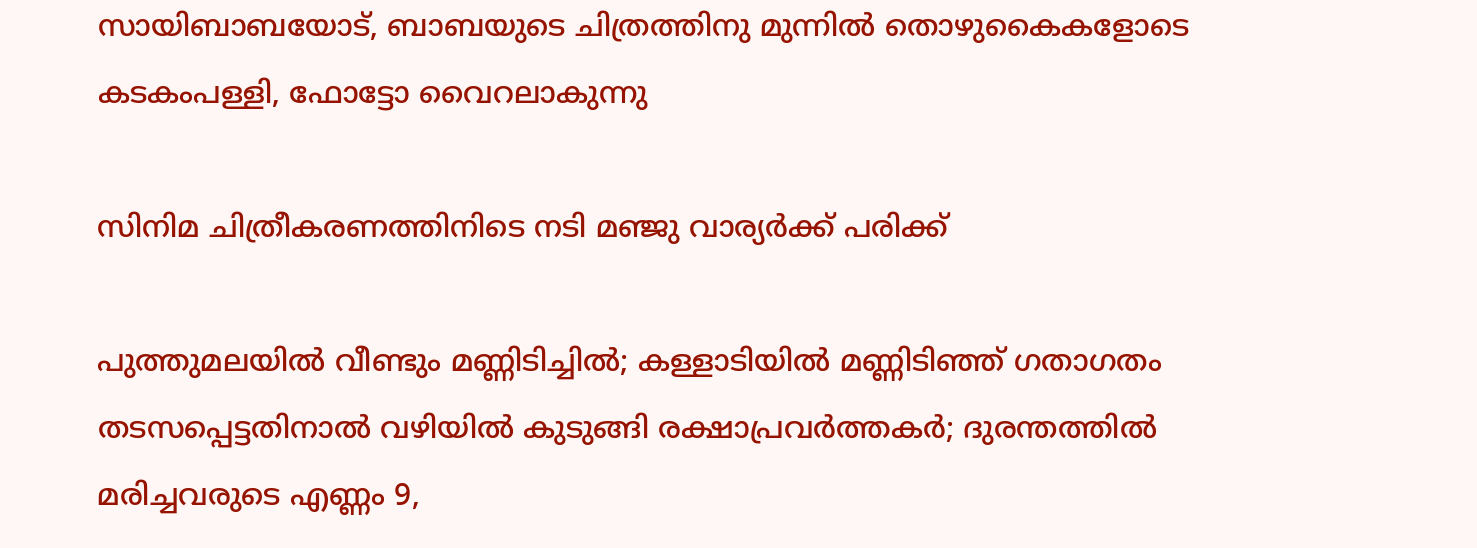സായിബാബയോട്, ബാബയുടെ ചിത്രത്തിനു മുന്നില്‍ തൊഴുകൈകളോടെ കടകംപള്ളി, ഫോട്ടോ വൈറലാകുന്നു

സിനിമ ചിത്രീകരണത്തിനിടെ നടി മഞ്ജു വാര്യര്‍ക്ക് പരിക്ക്

പുത്തുമലയില്‍ വീണ്ടും മണ്ണിടിച്ചില്‍; കള്ളാടിയില്‍ മണ്ണിടിഞ്ഞ് ഗതാഗതം തടസപ്പെട്ടതിനാല്‍ വഴിയില്‍ കുടുങ്ങി രക്ഷാപ്രവര്‍ത്തകര്‍; ദുരന്തത്തില്‍ മരിച്ചവരുടെ എണ്ണം 9,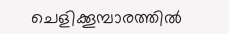ചെളിക്കൂമ്പാരത്തില്‍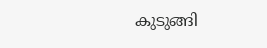കുടുങ്ങി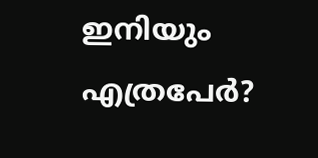ഇനിയും എത്രപേര്‍?